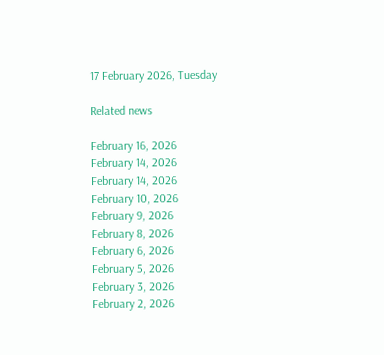17 February 2026, Tuesday

Related news

February 16, 2026
February 14, 2026
February 14, 2026
February 10, 2026
February 9, 2026
February 8, 2026
February 6, 2026
February 5, 2026
February 3, 2026
February 2, 2026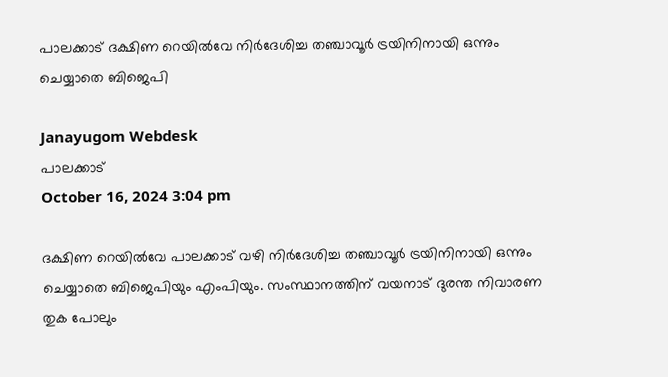പാലക്കാട് ദക്ഷിണ റെയിൽവേ നിർദേശിച്ച തഞ്ചാവൂർ ട്രയിനിനായി ഒന്നും ചെയ്യാതെ ബിജെപി

Janayugom Webdesk
പാലക്കാട്
October 16, 2024 3:04 pm

ദക്ഷിണ റെയിൽവേ പാലക്കാട് വഴി നിർദേശിച്ച തഞ്ചാവൂർ ട്രയിനിനായി ഒന്നും ചെയ്യാതെ ബിജെപിയും എംപിയും. സംസ്ഥാനത്തിന് വയനാട് ദുരന്ത നിവാരണ തുക പോലും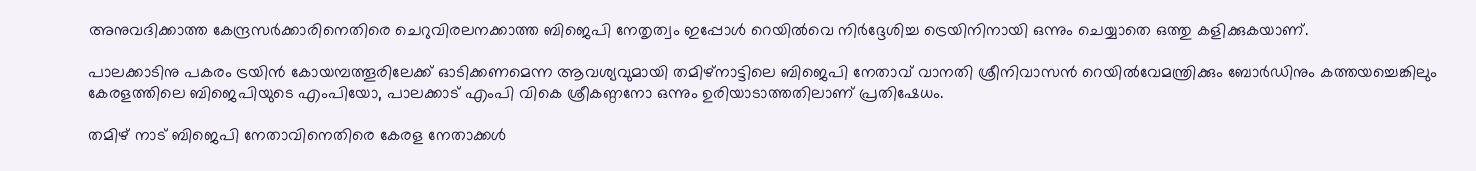അനുവദിക്കാത്ത കേന്ദ്രസര്‍ക്കാരിനെതിരെ ചെറുവിരലനക്കാത്ത ബിജെപി നേതൃത്വം ഇപ്പോള്‍ റെയില്‍വെ നിര്‍ദ്ദേശിച്ച ട്രെയിനിനായി ഒന്നും ചെയ്യാതെ ഒത്തു കളിക്കുകയാണ്.

പാലക്കാടിനു പകരം ട്രയിന്‍ കോയമ്പത്തൂരിലേക്ക് ഓടിക്കണമെന്ന ആവശ്യവുമായി തമിഴ്‌നാട്ടിലെ ബിജെപി നേതാവ് വാനതി ശ്രീനിവാസൻ റെയിൽവേമന്ത്രിക്കും ബോർഡിനും കത്തയച്ചെങ്കിലും കേരളത്തിലെ ബിജെപിയുടെ എംപിയോ, പാലക്കാട് എംപി വികെ ശ്രീകണ്ഠനോ ഒന്നും ഉരിയാടാത്തതിലാണ് പ്രതിഷേധം.

തമിഴ് നാട് ബിജെപി നേതാവിനെതിരെ കേരള നേതാക്കൾ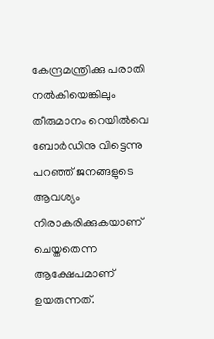കേന്ദ്രമന്ത്രിക്കു പരാതി നൽകിയെങ്കിലും തീരുമാനം റെയില്‍വെ ബോർഡിനു വിട്ടെന്നു പറഞ്ഞ് ജനങ്ങളുടെ ആവശ്യം നിരാകരിക്കുകയാണ് ചെയ്തതെന്ന ആക്ഷേപമാണ് ഉയരുന്നത്.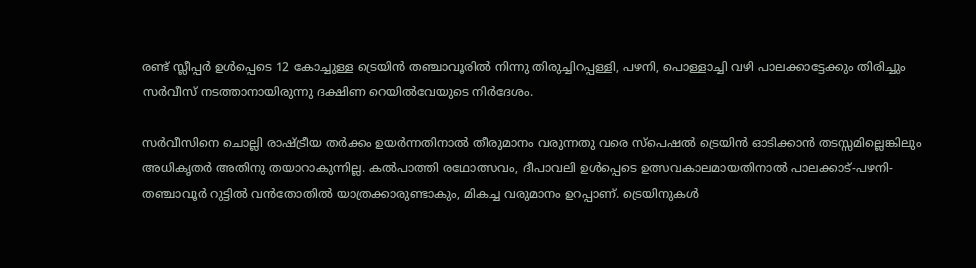രണ്ട് സ്ലീപ്പർ ഉൾപ്പെടെ 12 കോച്ചുള്ള ട്രെയിൻ തഞ്ചാവൂരിൽ നിന്നു തിരുച്ചിറപ്പള്ളി, പഴനി, പൊള്ളാച്ചി വഴി പാലക്കാട്ടേക്കും തിരിച്ചും സർവീസ് നടത്താനായിരുന്നു ദക്ഷിണ റെയിൽവേയുടെ നിർദേശം.

സർവീസിനെ ചൊല്ലി രാഷ്ട്രീയ തർക്കം ഉയർന്നതിനാൽ തീരുമാനം വരുന്നതു വരെ സ്പെഷൽ ട്രെയിൻ ഓടിക്കാൻ തടസ്സമില്ലെങ്കിലും അധികൃതർ അതിനു തയാറാകുന്നില്ല. കൽപാത്തി രഥോത്സവം, ദീപാവലി ഉൾപ്പെടെ ഉത്സവകാലമായതിനാൽ പാലക്കാട്-പഴനി-തഞ്ചാവൂർ റുട്ടിൽ വൻതോതിൽ യാത്രക്കാരുണ്ടാകും, മികച്ച വരുമാനം ഉറപ്പാണ്. ട്രെയിനുകൾ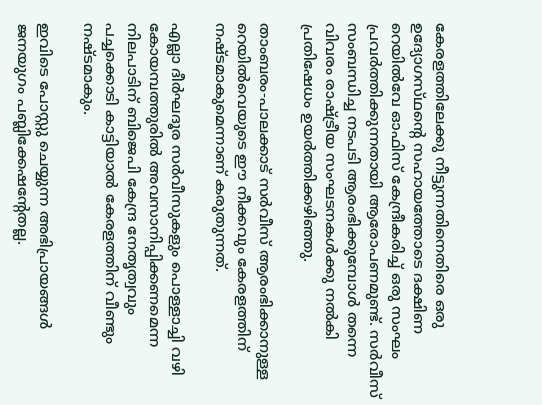കേരളത്തിലേക്കു നീട്ടുന്നതിനെതിരെ ഒരു ഉദ്യോഗസ്‌ഥൻ്റെ സഹായത്തോടെ ദക്ഷിണ റെയിൽവേ ഓഫിസ് കേന്ദ്രീകരിച്ച് ഒരു സംഘം പ്രവർത്തിക്കുന്നതായി ആരോപണമുണ്ട്. സർവീസ് സംബന്ധിച്ച നടപടി ആരംഭിക്കുമ്പോൾ തന്നെ വിവരം രാഷ്ട്രീയ സംഘടനകൾക്കു നൽകി പ്രതിഷേധം ഉയർത്തിക്കഴിഞ്ഞു.

താംബരം-പാലക്കാട് സർവീസ് ആരംഭിക്കാനുള്ള റെയില്‍വെയുടെ ഈ നീക്കവും കേരളത്തിന് നഷ്ടമാകുമെന്നാണ് കരുതുന്നത്.

എല്ലാ ദീർഘദൂര സർവീസുകളും പൊള്ളാച്ചി വഴി കോയമ്പത്തുരിൽ അവസാനിപ്പിക്കണമെന്ന നിലപാടിന് ബിജെപി കേന്ദ്ര നേതൃത്വവും പച്ചക്കൊടി കാട്ടിയാല്‍ കേരളത്തിന് വീണ്ടും നഷ്ടമാകും.

ഇവിടെ പോസ്റ്റു ചെയ്യുന്ന അഭിപ്രായങ്ങള്‍ ജനയുഗം പബ്ലിക്കേഷന്റേതല്ല.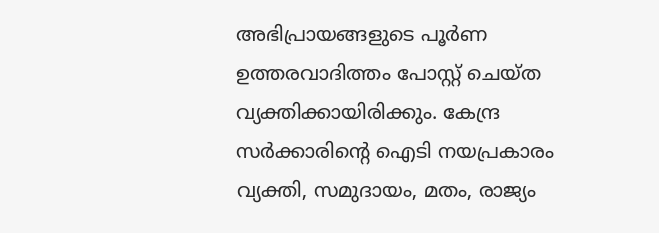അഭിപ്രായങ്ങളുടെ പൂര്‍ണ ഉത്തരവാദിത്തം പോസ്റ്റ് ചെയ്ത വ്യക്തിക്കായിരിക്കും. കേന്ദ്ര സര്‍ക്കാരിന്റെ ഐടി നയപ്രകാരം വ്യക്തി, സമുദായം, മതം, രാജ്യം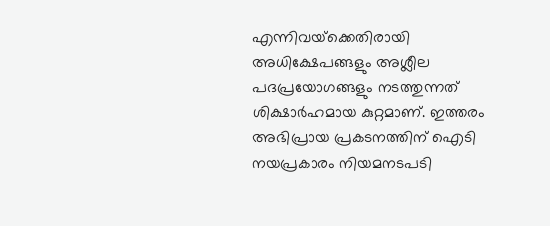എന്നിവയ്‌ക്കെതിരായി അധിക്ഷേപങ്ങളും അശ്ലീല പദപ്രയോഗങ്ങളും നടത്തുന്നത് ശിക്ഷാര്‍ഹമായ കുറ്റമാണ്. ഇത്തരം അഭിപ്രായ പ്രകടനത്തിന് ഐടി നയപ്രകാരം നിയമനടപടി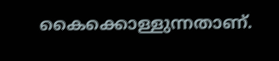കൈക്കൊള്ളുന്നതാണ്.